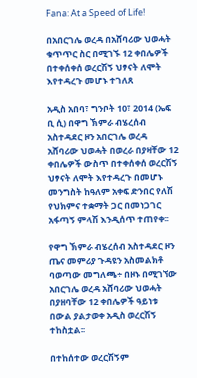Fana: At a Speed of Life!

በአበርገሌ ወረዳ በአሸባሪው ህወሓት ቁጥጥር ስር በሚገኙ 12 ቀበሌዎች በተቀሰቀሰ ወረርሽኝ ህፃናት ለሞት እየተዳረጉ መሆኑ ተገለጸ

አዲስ አበባ፣ ግንቦት 10፣ 2014 (ኤፍ ቢ ሲ) በዋግ ኽምራ ብሄረሰብ አስተዳደር ዞን አበርገሌ ወረዳ አሸባሪው ህወሓት በወረራ በያዛቸው 12 ቀበሌዎች ውስጥ በተቀሰቀሰ ወረርሽኝ ህፃናት ለሞት እየተዳረጉ በመሆኑ መንግስት ከዓለም አቀፍ ድንበር የለሽ የህክምና ተቋማት ጋር በመነጋገር አፋጣኝ ምላሽ እንዲሰጥ ተጠየቀ፡፡

የዋግ ኽምራ ብሄረሰብ አስተዳደር ዞን ጤና መምሪያ ጉዳዩን አስመልክቶ ባወጣው መግለጫ÷ በዞኑ በሚገኘው አበርገሌ ወረዳ አሸባሪው ህወሓት በያዘባቸው 12 ቀበሌዎች ዓይነቱ በውል ያልታወቀ አዲስ ወረርሽኝ ተከስቷል፡፡

በተከሰተው ወረርሽኝም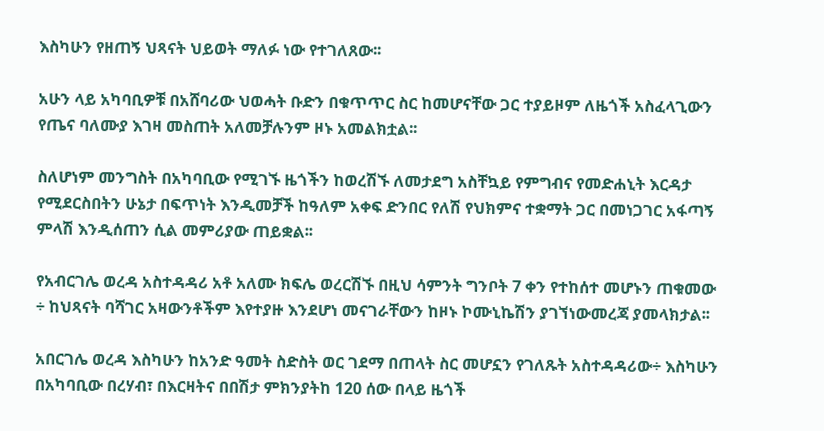እስካሁን የዘጠኝ ህጻናት ህይወት ማለፉ ነው የተገለጸው፡፡

አሁን ላይ አካባቢዎቹ በአሸባሪው ህወሓት ቡድን በቁጥጥር ስር ከመሆናቸው ጋር ተያይዞም ለዜጎች አስፈላጊውን የጤና ባለሙያ እገዛ መስጠት አለመቻሉንም ዞኑ አመልክቷል፡፡

ስለሆነም መንግስት በአካባቢው የሚገኙ ዜጎችን ከወረሽኙ ለመታደግ አስቸኳይ የምግብና የመድሐኒት እርዳታ የሚደርስበትን ሁኔታ በፍጥነት እንዲመቻች ከዓለም አቀፍ ድንበር የለሽ የህክምና ተቋማት ጋር በመነጋገር አፋጣኝ ምላሽ እንዲሰጠን ሲል መምሪያው ጠይቋል፡፡

የአብርገሌ ወረዳ አስተዳዳሪ አቶ አለሙ ክፍሌ ወረርሽኙ በዚህ ሳምንት ግንቦት 7 ቀን የተከሰተ መሆኑን ጠቁመው ÷ ከህጻናት ባሻገር አዛውንቶችም እየተያዙ እንደሆነ መናገራቸውን ከዞኑ ኮሙኒኬሽን ያገኘነውመረጃ ያመላክታል፡፡

አበርገሌ ወረዳ እስካሁን ከአንድ ዓመት ስድስት ወር ገደማ በጠላት ስር መሆኗን የገለጹት አስተዳዳሪው÷ እስካሁን በአካባቢው በረሃብ፣ በእርዛትና በበሽታ ምክንያትከ 120 ሰው በላይ ዜጎች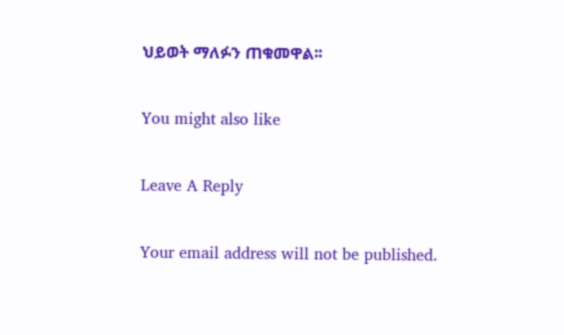ህይወት ማለፉን ጠቁመዋል፡፡

You might also like

Leave A Reply

Your email address will not be published.